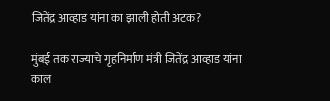जितेंद्र आव्हाड यांना का झाली होती अटक?

मुंबई तक राज्याचे गृहनिर्माण मंत्री जितेंद्र आव्हाड यांना काल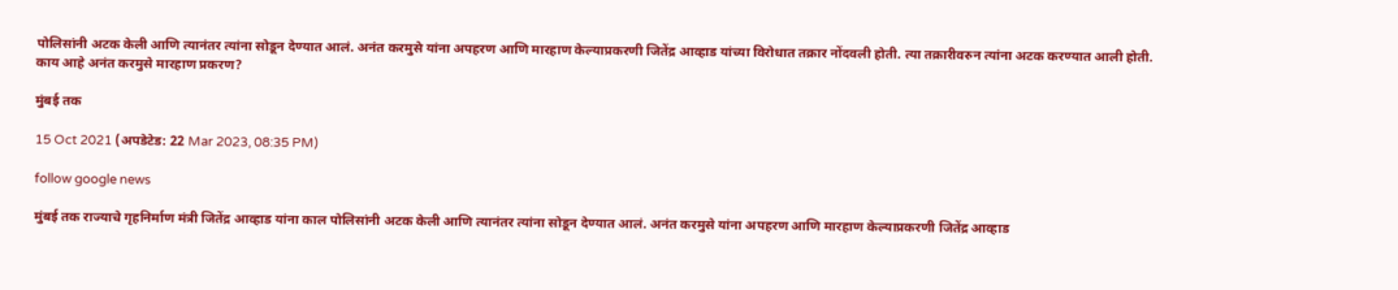पोलिसांनी अटक केली आणि त्यानंतर त्यांना सोडून देण्यात आलं. अनंत करमुसे यांना अपहरण आणि मारहाण केल्याप्रकरणी जितेंद्र आव्हाड यांच्या विरोधात तक्रार नोंदवली होती. त्या तक्रारीवरुन त्यांना अटक करण्यात आली होती. काय आहे अनंत करमुसे मारहाण प्रकरण?

मुंबई तक

15 Oct 2021 (अपडेटेड: 22 Mar 2023, 08:35 PM)

follow google news

मुंबई तक राज्याचे गृहनिर्माण मंत्री जितेंद्र आव्हाड यांना काल पोलिसांनी अटक केली आणि त्यानंतर त्यांना सोडून देण्यात आलं. अनंत करमुसे यांना अपहरण आणि मारहाण केल्याप्रकरणी जितेंद्र आव्हाड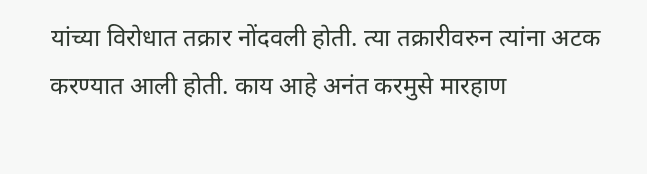यांच्या विरोधात तक्रार नोंदवली होती. त्या तक्रारीवरुन त्यांना अटक करण्यात आली होती. काय आहे अनंत करमुसे मारहाण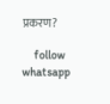प्रकरण?

    follow whatsapp